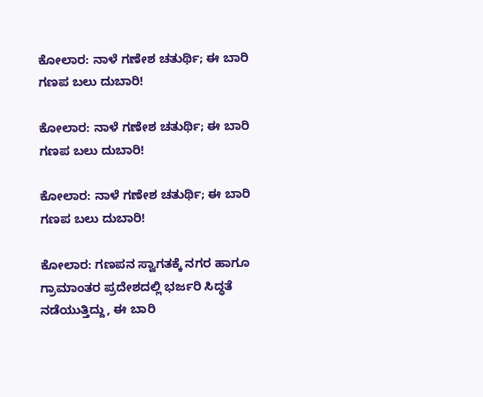ಕೋಲಾರ: ನಾಳೆ ಗಣೇಶ ಚತುರ್ಥಿ; ಈ ಬಾರಿ ಗಣಪ ಬಲು ದುಬಾರಿ!

ಕೋಲಾರ: ನಾಳೆ ಗಣೇಶ ಚತುರ್ಥಿ; ಈ ಬಾರಿ ಗಣಪ ಬಲು ದುಬಾರಿ!

ಕೋಲಾರ: ನಾಳೆ ಗಣೇಶ ಚತುರ್ಥಿ; ಈ ಬಾರಿ ಗಣಪ ಬಲು ದುಬಾರಿ!

ಕೋಲಾರ: ಗಣಪನ ಸ್ವಾಗತಕ್ಕೆ ನಗರ ಹಾಗೂ ಗ್ರಾಮಾಂತರ ಪ್ರದೇಶದಲ್ಲಿ ಭರ್ಜರಿ ಸಿದ್ಧತೆ ನಡೆಯುತ್ತಿದ್ದು, ಈ ಬಾರಿ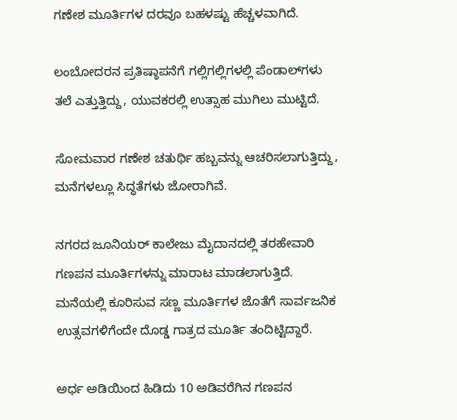ಗಣೇಶ ಮೂರ್ತಿಗಳ ದರವೂ ಬಹಳಷ್ಟು ಹೆಚ್ಚಳವಾಗಿದೆ.

ಲಂಬೋದರನ ಪ್ರತಿಷ್ಠಾಪನೆಗೆ ಗಲ್ಲಿಗಲ್ಲಿಗಳಲ್ಲಿ ಪೆಂಡಾಲ್‌ಗಳು ತಲೆ ಎತ್ತುತ್ತಿದ್ದು, ಯುವಕರಲ್ಲಿ ಉತ್ಸಾಹ ಮುಗಿಲು ಮುಟ್ಟಿದೆ.

ಸೋಮವಾರ ಗಣೇಶ ಚತುರ್ಥಿ ಹಬ್ಬವನ್ನು ಆಚರಿಸಲಾಗುತ್ತಿದ್ದು, ಮನೆಗಳಲ್ಲೂ ಸಿದ್ಧತೆಗಳು ಜೋರಾಗಿವೆ.

ನಗರದ ಜೂನಿಯರ್‌ ಕಾಲೇಜು ಮೈದಾನದಲ್ಲಿ ತರಹೇವಾರಿ ಗಣಪನ ಮೂರ್ತಿಗಳನ್ನು ಮಾರಾಟ ಮಾಡಲಾಗುತ್ತಿದೆ. ಮನೆಯಲ್ಲಿ ಕೂರಿಸುವ ಸಣ್ಣ ಮೂರ್ತಿಗಳ ಜೊತೆಗೆ ಸಾರ್ವಜನಿಕ ಉತ್ಸವಗಳಿಗೆಂದೇ ದೊಡ್ಡ ಗಾತ್ರದ ಮೂರ್ತಿ ತಂದಿಟ್ಟಿದ್ದಾರೆ.

ಅರ್ಧ ಅಡಿಯಿಂದ ಹಿಡಿದು 10 ಅಡಿವರೆಗಿನ ಗಣಪನ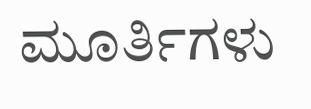ಮೂರ್ತಿಗಳು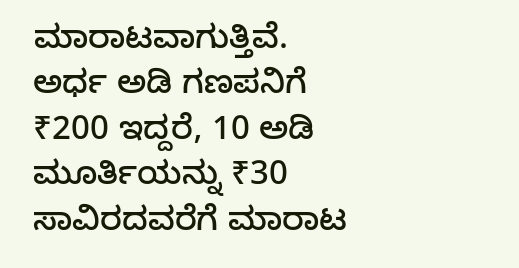ಮಾರಾಟವಾಗುತ್ತಿವೆ. ಅರ್ಧ ಅಡಿ ಗಣಪನಿಗೆ ₹200 ಇದ್ದರೆ, 10 ಅಡಿ ಮೂರ್ತಿಯನ್ನು ₹30 ಸಾವಿರದವರೆಗೆ ಮಾರಾಟ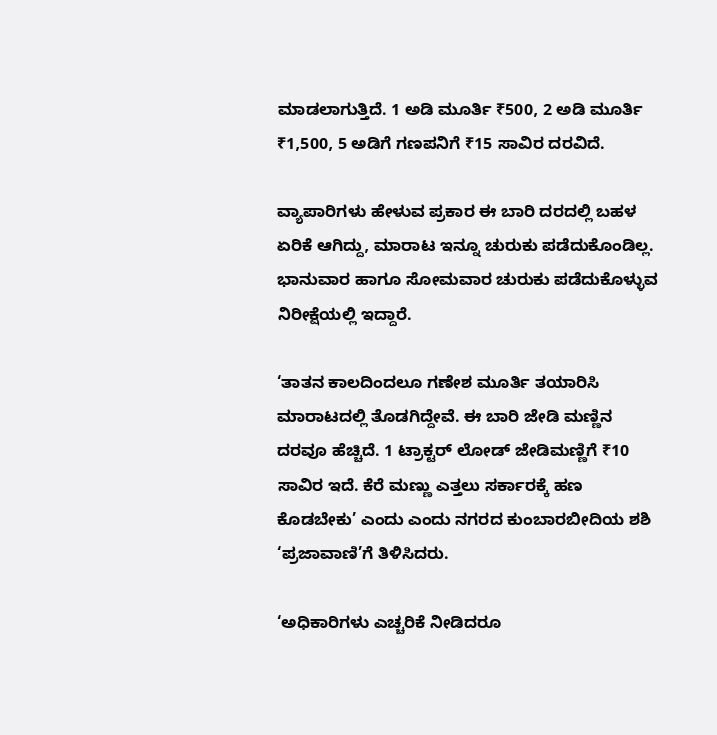ಮಾಡಲಾಗುತ್ತಿದೆ. 1 ಅಡಿ ಮೂರ್ತಿ ₹500, 2 ಅಡಿ ಮೂರ್ತಿ ₹1,500, 5 ಅಡಿಗೆ ಗಣಪನಿಗೆ ₹15 ಸಾವಿರ ದರವಿದೆ.

ವ್ಯಾಪಾರಿಗಳು ಹೇಳುವ ಪ್ರಕಾರ ಈ ಬಾರಿ ದರದಲ್ಲಿ ಬಹಳ ಏರಿಕೆ ಆಗಿದ್ದು, ಮಾರಾಟ ಇನ್ನೂ ಚುರುಕು ಪಡೆದುಕೊಂಡಿಲ್ಲ. ಭಾನುವಾರ ಹಾಗೂ ಸೋಮವಾರ ಚುರುಕು ಪಡೆದುಕೊಳ್ಳುವ ನಿರೀಕ್ಷೆಯಲ್ಲಿ ಇದ್ದಾರೆ.

‘ತಾತನ ಕಾಲದಿಂದಲೂ ಗಣೇಶ ಮೂರ್ತಿ ತಯಾರಿಸಿ ಮಾರಾಟದಲ್ಲಿ ತೊಡಗಿದ್ದೇವೆ. ಈ ಬಾರಿ ಜೇಡಿ ಮಣ್ಣಿನ ದರವೂ ಹೆಚ್ಚಿದೆ. 1 ಟ್ರಾಕ್ಟರ್‌ ಲೋಡ್‌ ಜೇಡಿಮಣ್ಣಿಗೆ ₹10 ಸಾವಿರ ಇದೆ. ಕೆರೆ ಮಣ್ಣು ಎತ್ತಲು ಸರ್ಕಾರಕ್ಕೆ ಹಣ ಕೊಡಬೇಕು’ ಎಂದು ಎಂದು ನಗರದ ಕುಂಬಾರಬೀದಿಯ ಶಶಿ ‘ಪ್ರಜಾವಾಣಿ’ಗೆ ತಿಳಿಸಿದರು.

‘ಅಧಿಕಾರಿಗಳು ಎಚ್ಚರಿಕೆ ನೀಡಿದರೂ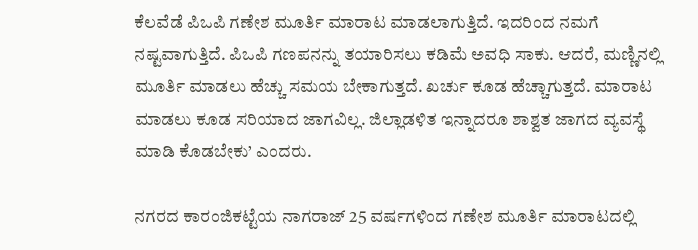ಕೆಲವೆಡೆ ಪಿಒಪಿ ಗಣೇಶ ಮೂರ್ತಿ ಮಾರಾಟ ಮಾಡಲಾಗುತ್ತಿದೆ. ಇದರಿಂದ ನಮಗೆ ನಷ್ಟವಾಗುತ್ತಿದೆ. ಪಿಒಪಿ ಗಣಪನನ್ನು ತಯಾರಿಸಲು ಕಡಿಮೆ ಅವಧಿ ಸಾಕು. ಆದರೆ, ಮಣ್ಣಿನಲ್ಲಿ ಮೂರ್ತಿ ಮಾಡಲು ಹೆಚ್ಚು ಸಮಯ ಬೇಕಾಗುತ್ತದೆ. ಖರ್ಚು ಕೂಡ ಹೆಚ್ಚಾಗುತ್ತದೆ. ಮಾರಾಟ ಮಾಡಲು ಕೂಡ ಸರಿಯಾದ ಜಾಗವಿಲ್ಲ. ಜಿಲ್ಲಾಡಳಿತ ಇನ್ನಾದರೂ ಶಾಶ್ವತ ಜಾಗದ ವ್ಯವಸ್ಥೆ ಮಾಡಿ ಕೊಡಬೇಕು’ ಎಂದರು.

ನಗರದ ಕಾರಂಜಿಕಟ್ಟೆಯ ನಾಗರಾಜ್‌ 25 ವರ್ಷಗಳಿಂದ ಗಣೇಶ ಮೂರ್ತಿ ಮಾರಾಟದಲ್ಲಿ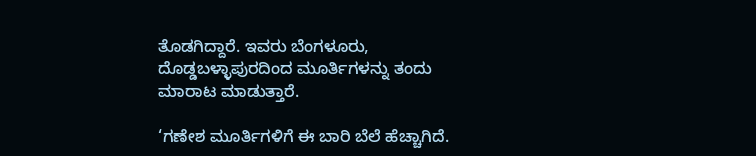ತೊಡಗಿದ್ದಾರೆ. ಇವರು ಬೆಂಗಳೂರು, ದೊಡ್ಡಬಳ್ಳಾಪುರದಿಂದ ಮೂರ್ತಿಗಳನ್ನು ತಂದು ಮಾರಾಟ ಮಾಡುತ್ತಾರೆ.

‘ಗಣೇಶ ಮೂರ್ತಿಗಳಿಗೆ ಈ ಬಾರಿ ಬೆಲೆ ಹೆಚ್ಚಾಗಿದೆ.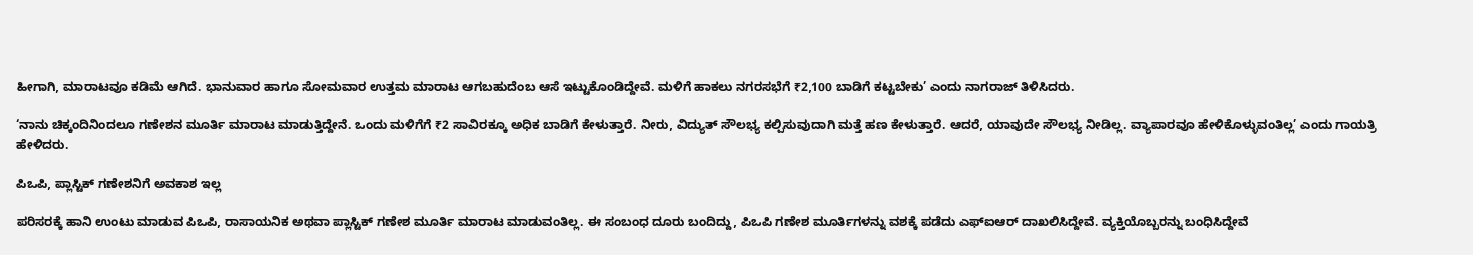ಹೀಗಾಗಿ, ಮಾರಾಟವೂ ಕಡಿಮೆ ಆಗಿದೆ. ಭಾನುವಾರ ಹಾಗೂ ಸೋಮವಾರ ಉತ್ತಮ ಮಾರಾಟ ಆಗಬಹುದೆಂಬ ಆಸೆ ಇಟ್ಟುಕೊಂಡಿದ್ದೇವೆ. ಮಳಿಗೆ ಹಾಕಲು ನಗರಸಭೆಗೆ ₹2,100 ಬಾಡಿಗೆ ಕಟ್ಟಬೇಕು’ ಎಂದು ನಾಗರಾಜ್‌ ತಿಳಿಸಿದರು.

‘ನಾನು ಚಿಕ್ಕಂದಿನಿಂದಲೂ ಗಣೇಶನ ಮೂರ್ತಿ ಮಾರಾಟ ಮಾಡುತ್ತಿದ್ದೇನೆ. ಒಂದು ಮಳಿಗೆಗೆ ₹2 ಸಾವಿರಕ್ಕೂ ಅಧಿಕ ಬಾಡಿಗೆ ಕೇಳುತ್ತಾರೆ. ನೀರು, ವಿದ್ಯುತ್‌ ಸೌಲಭ್ಯ ಕಲ್ಪಿಸುವುದಾಗಿ ಮತ್ತೆ ಹಣ ಕೇಳುತ್ತಾರೆ. ಆದರೆ, ಯಾವುದೇ ಸೌಲಭ್ಯ ನೀಡಿಲ್ಲ. ವ್ಯಾಪಾರವೂ ಹೇಳಿಕೊಳ್ಳುವಂತಿಲ್ಲ’ ಎಂದು ಗಾಯತ್ರಿ ಹೇಳಿದರು.

ಪಿಒಪಿ, ಪ್ಲಾಸ್ಟಿಕ್‌ ಗಣೇಶನಿಗೆ ಅವಕಾಶ ಇಲ್ಲ

ಪರಿಸರಕ್ಕೆ ಹಾನಿ ಉಂಟು ಮಾಡುವ ಪಿಒಪಿ, ರಾಸಾಯನಿಕ ಅಥವಾ ಪ್ಲಾಸ್ಟಿಕ್‌ ಗಣೇಶ ಮೂರ್ತಿ ಮಾರಾಟ ಮಾಡುವಂತಿಲ್ಲ. ಈ ಸಂಬಂಧ ದೂರು ಬಂದಿದ್ದು, ಪಿಒಪಿ ಗಣೇಶ ಮೂರ್ತಿಗಳನ್ನು ವಶಕ್ಕೆ ಪಡೆದು ಎಫ್‌ಐಆರ್‌ ದಾಖಲಿಸಿದ್ದೇವೆ. ವ್ಯಕ್ತಿಯೊಬ್ಬರನ್ನು ಬಂಧಿಸಿದ್ದೇವೆ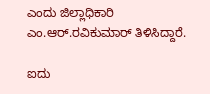ಎಂದು ಜಿಲ್ಲಾಧಿಕಾರಿ ಎಂ.ಆರ್.ರವಿಕುಮಾರ್‌ ತಿಳಿಸಿದ್ದಾರೆ.

ಐದು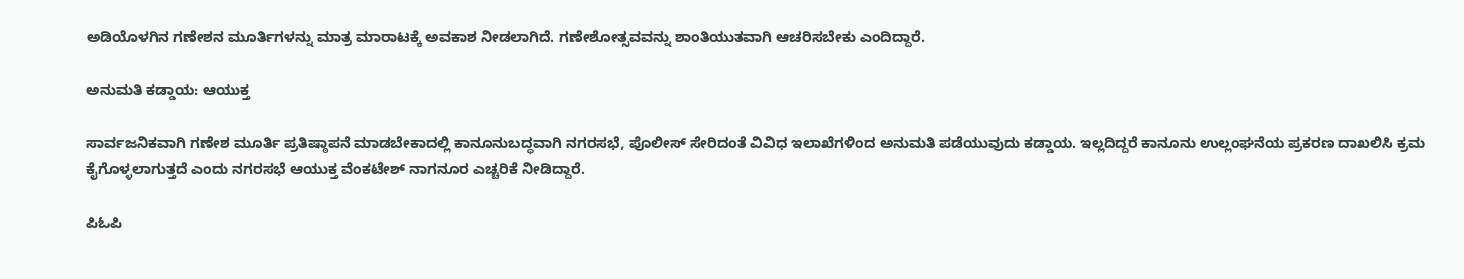ಅಡಿಯೊಳಗಿನ ಗಣೇಶನ ಮೂರ್ತಿಗಳನ್ನು ಮಾತ್ರ ಮಾರಾಟಕ್ಕೆ ಅವಕಾಶ ನೀಡಲಾಗಿದೆ. ಗಣೇಶೋತ್ಸವವನ್ನು ಶಾಂತಿಯುತವಾಗಿ ಆಚರಿಸಬೇಕು ಎಂದಿದ್ದಾರೆ.

ಅನುಮತಿ ಕಡ್ಡಾಯ: ಆಯುಕ್ತ

ಸಾರ್ವಜನಿಕವಾಗಿ ಗಣೇಶ ಮೂರ್ತಿ ಪ್ರತಿಷ್ಠಾಪನೆ ಮಾಡಬೇಕಾದಲ್ಲಿ ಕಾನೂನುಬದ್ಧವಾಗಿ ನಗರಸಭೆ, ಪೊಲೀಸ್‌ ಸೇರಿದಂತೆ ವಿವಿಧ ಇಲಾಖೆಗಳಿಂದ ಅನುಮತಿ ಪಡೆಯುವುದು ಕಡ್ಡಾಯ. ಇಲ್ಲದಿದ್ದರೆ ಕಾನೂನು ಉಲ್ಲಂಘನೆಯ ಪ್ರಕರಣ ದಾಖಲಿಸಿ ಕ್ರಮ ಕೈಗೊಳ್ಳಲಾಗುತ್ತದೆ ಎಂದು ನಗರಸಭೆ ಆಯುಕ್ತ ವೆಂಕಟೇಶ್ ನಾಗನೂರ ಎಚ್ಚರಿಕೆ ನೀಡಿದ್ದಾರೆ.

ಪಿಓಪಿ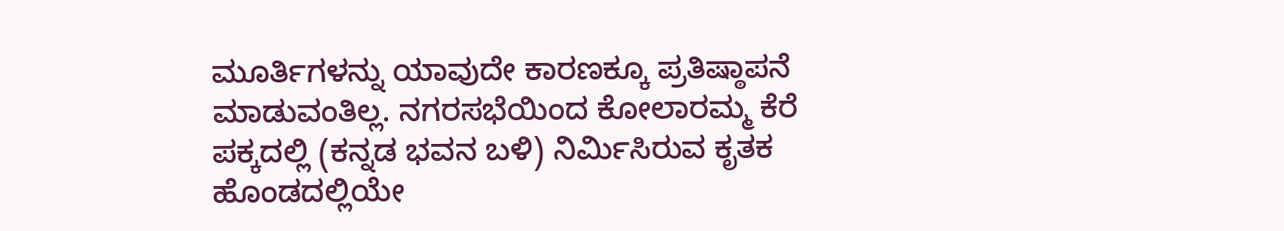ಮೂರ್ತಿಗಳನ್ನು ಯಾವುದೇ ಕಾರಣಕ್ಕೂ ಪ್ರತಿಷ್ಠಾಪನೆ ಮಾಡುವಂತಿಲ್ಲ. ನಗರಸಭೆಯಿಂದ ಕೋಲಾರಮ್ಮ ಕೆರೆ ಪಕ್ಕದಲ್ಲಿ (ಕನ್ನಡ ಭವನ ಬಳಿ) ನಿರ್ಮಿಸಿರುವ ಕೃತಕ ಹೊಂಡದಲ್ಲಿಯೇ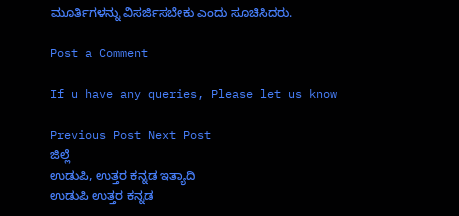ಮೂರ್ತಿಗಳನ್ನು ವಿಸರ್ಜಿಸಬೇಕು ಎಂದು ಸೂಚಿಸಿದರು.

Post a Comment

If u have any queries, Please let us know

Previous Post Next Post
ಜಿಲ್ಲೆ
ಉಡುಪಿ, ಉತ್ತರ ಕನ್ನಡ ಇತ್ಯಾದಿ
ಉಡುಪಿ ಉತ್ತರ ಕನ್ನಡ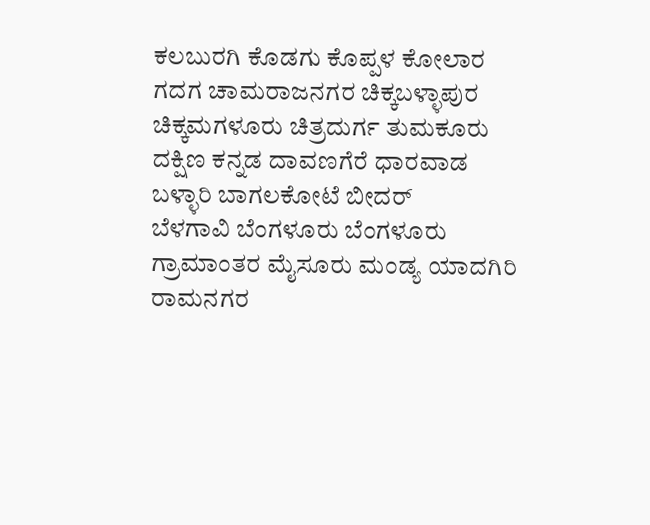ಕಲಬುರಗಿ ಕೊಡಗು ಕೊಪ್ಪಳ ಕೋಲಾರ ಗದಗ ಚಾಮರಾಜನಗರ ಚಿಕ್ಕಬಳ್ಳಾಪುರ
ಚಿಕ್ಕಮಗಳೂರು ಚಿತ್ರದುರ್ಗ ತುಮಕೂರು ದಕ್ಷಿಣ ಕನ್ನಡ ದಾವಣಗೆರೆ ಧಾರವಾಡ ಬಳ್ಳಾರಿ ಬಾಗಲಕೋಟೆ ಬೀದರ್
ಬೆಳಗಾವಿ ಬೆಂಗಳೂರು ಬೆಂಗಳೂರು ಗ್ರಾಮಾಂತರ ಮೈಸೂರು ಮಂಡ್ಯ ಯಾದಗಿರಿ ರಾಮನಗರ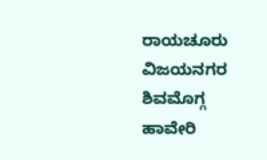ರಾಯಚೂರು ವಿಜಯನಗರ
ಶಿವಮೊಗ್ಗ ಹಾವೇರಿ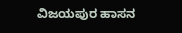ವಿಜಯಪುರ ಹಾಸನ